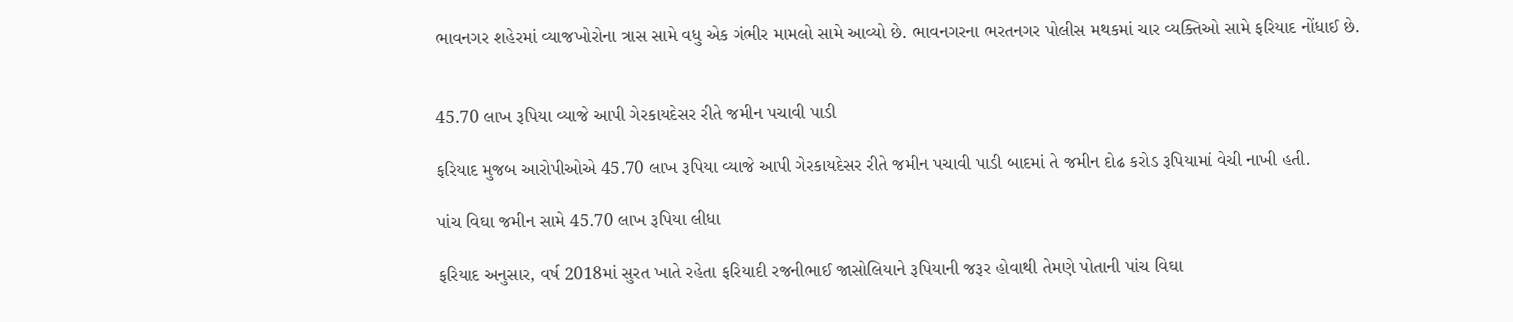ભાવનગર શહેરમાં વ્યાજખોરોના ત્રાસ સામે વધુ એક ગંભીર મામલો સામે આવ્યો છે. ભાવનગરના ભરતનગર પોલીસ મથકમાં ચાર વ્યક્તિઓ સામે ફરિયાદ નોંધાઈ છે.


45.70 લાખ રૂપિયા વ્યાજે આપી ગેરકાયદેસર રીતે જમીન પચાવી પાડી

ફરિયાદ મુજબ આરોપીઓએ 45.70 લાખ રૂપિયા વ્યાજે આપી ગેરકાયદેસર રીતે જમીન પચાવી પાડી બાદમાં તે જમીન દોઢ કરોડ રૂપિયામાં વેચી નાખી હતી.

પાંચ વિઘા જમીન સામે 45.70 લાખ રૂપિયા લીધા

ફરિયાદ અનુસાર, વર્ષ 2018માં સુરત ખાતે રહેતા ફરિયાદી રજનીભાઈ જાસોલિયાને રૂપિયાની જરૂર હોવાથી તેમણે પોતાની પાંચ વિઘા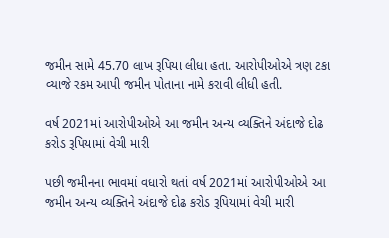જમીન સામે 45.70 લાખ રૂપિયા લીધા હતા. આરોપીઓએ ત્રણ ટકા વ્યાજે રકમ આપી જમીન પોતાના નામે કરાવી લીધી હતી.

વર્ષ 2021માં આરોપીઓએ આ જમીન અન્ય વ્યક્તિને અંદાજે દોઢ કરોડ રૂપિયામાં વેચી મારી

પછી જમીનના ભાવમાં વધારો થતાં વર્ષ 2021માં આરોપીઓએ આ જમીન અન્ય વ્યક્તિને અંદાજે દોઢ કરોડ રૂપિયામાં વેચી મારી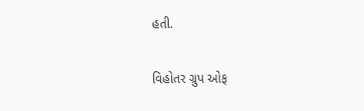હતી.

વિહોતર ગ્રુપ ઓફ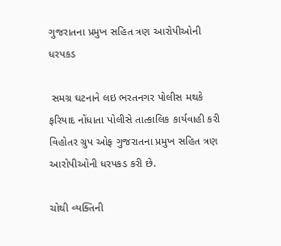ગુજરાતના પ્રમુખ સહિત ત્રણ આરોપીઓની ધરપકડ

 સમગ્ર ઘટનાને લઇ ભરતનગર પોલીસ મથકે ફરિયાદ નોંધાતા પોલીસે તાત્કાલિક કાર્યવાહી કરી વિહોતર ગ્રુપ ઓફ ગુજરાતના પ્રમુખ સહિત ત્રણ આરોપીઓની ધરપકડ કરી છે.

ચોથી વ્યક્તિની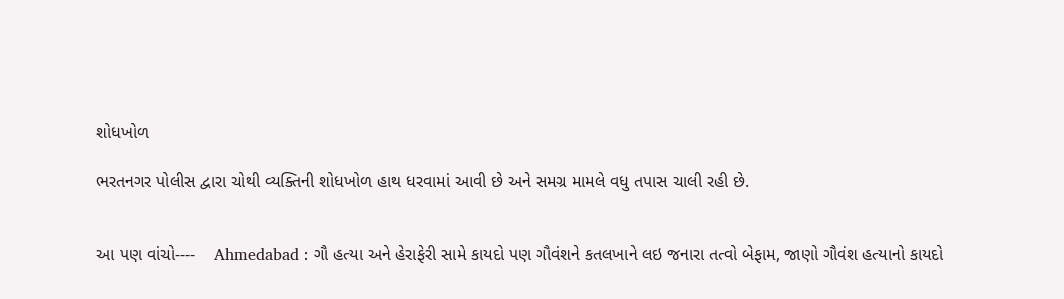શોધખોળ

ભરતનગર પોલીસ દ્વારા ચોથી વ્યક્તિની શોધખોળ હાથ ધરવામાં આવી છે અને સમગ્ર મામલે વધુ તપાસ ચાલી રહી છે.


આ પણ વાંચો----    Ahmedabad : ગૌ હત્યા અને હેરાફેરી સામે કાયદો પણ ગૌવંશને કતલખાને લઇ જનારા તત્વો બેફામ, જાણો ગૌવંશ હત્યાનો કાયદો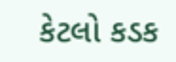કેટલો કડક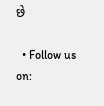છે

  • Follow us on: